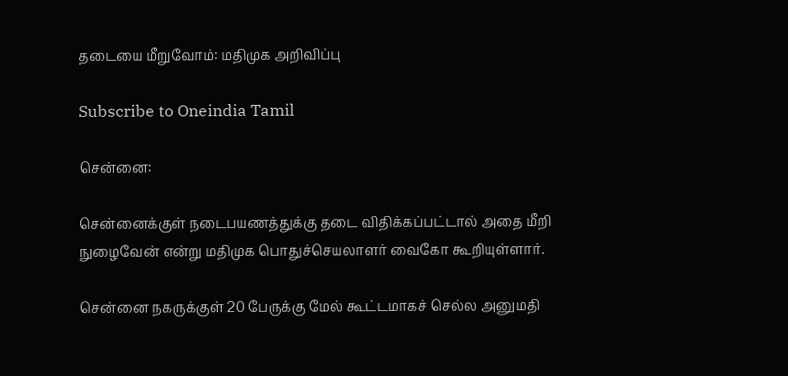தடையை மீறுவோம்: மதிமுக அறிவிப்பு

Subscribe to Oneindia Tamil

சென்னை:

சென்னைக்குள் நடைபயணத்துக்கு தடை விதிக்கப்பட்டால் அதை மீறி நுழைவேன் என்று மதிமுக பொதுச்செயலாளர் வைகோ கூறியுள்ளார்.

சென்னை நகருக்குள் 20 பேருக்கு மேல் கூட்டமாகச் செல்ல அனுமதி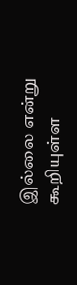இல்லை என்று கூறியுள்ள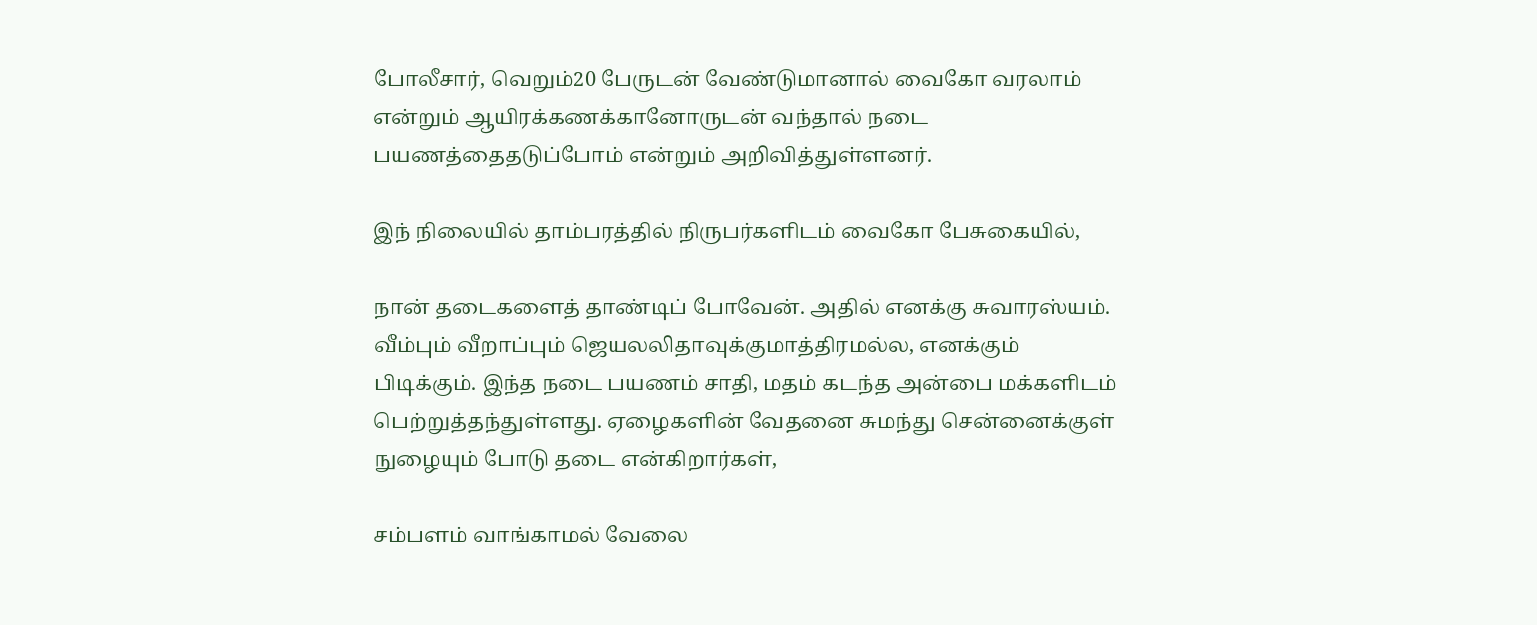போலீசார், வெறும்20 பேருடன் வேண்டுமானால் வைகோ வரலாம் என்றும் ஆயிரக்கணக்கானோருடன் வந்தால் நடை பயணத்தைதடுப்போம் என்றும் அறிவித்துள்ளனர்.

இந் நிலையில் தாம்பரத்தில் நிருபர்களிடம் வைகோ பேசுகையில்,

நான் தடைகளைத் தாண்டிப் போவேன். அதில் எனக்கு சுவாரஸ்யம். வீம்பும் வீறாப்பும் ஜெயலலிதாவுக்குமாத்திரமல்ல, எனக்கும் பிடிக்கும். இந்த நடை பயணம் சாதி, மதம் கடந்த அன்பை மக்களிடம் பெற்றுத்தந்துள்ளது. ஏழைகளின் வேதனை சுமந்து சென்னைக்குள் நுழையும் போடு தடை என்கிறார்கள்,

சம்பளம் வாங்காமல் வேலை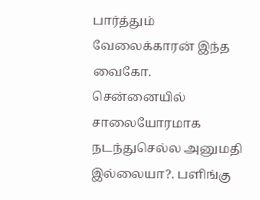பார்த்தும் வேலைக்காரன் இந்த வைகோ. சென்னையில் சாலையோரமாக நடந்துசெல்ல அனுமதி இல்லையா?. பளிங்கு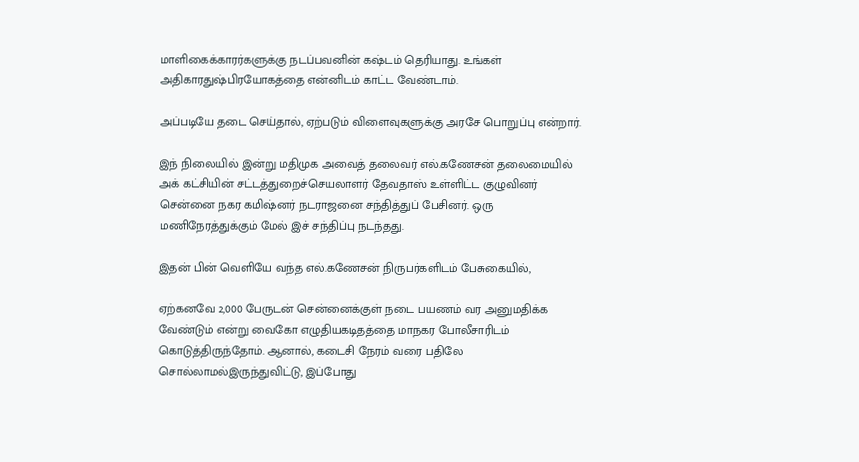மாளிகைக்காரர்களுக்கு நடப்பவனின் கஷ்டம் தெரியாது. உங்கள் அதிகாரதுஷ்பிரயோகத்தை என்னிடம் காட்ட வேண்டாம்.

அப்படியே தடை செய்தால், ஏற்படும் விளைவுகளுக்கு அரசே பொறுப்பு என்றார்.

இந் நிலையில் இன்று மதிமுக அவைத் தலைவர் எல்.கணேசன் தலைமையில் அக் கட்சியின் சட்டத்துறைச்செயலாளர் தேவதாஸ் உள்ளிட்ட குழுவினர் சென்னை நகர கமிஷ்னர் நடராஜனை சந்தித்துப் பேசினர். ஒரு மணிநேரத்துக்கும் மேல் இச் சந்திப்பு நடந்தது.

இதன் பின் வெளியே வந்த எல்.கணேசன் நிருபர்களிடம் பேசுகையில்,

ஏற்கனவே 2,000 பேருடன் சென்னைக்குள் நடை பயணம் வர அனுமதிக்க வேண்டும் என்று வைகோ எழுதியகடிதத்தை மாநகர போலீசாரிடம் கொடுத்திருந்தோம். ஆனால், கடைசி நேரம் வரை பதிலே சொல்லாமல்இருந்துவிட்டு, இப்போது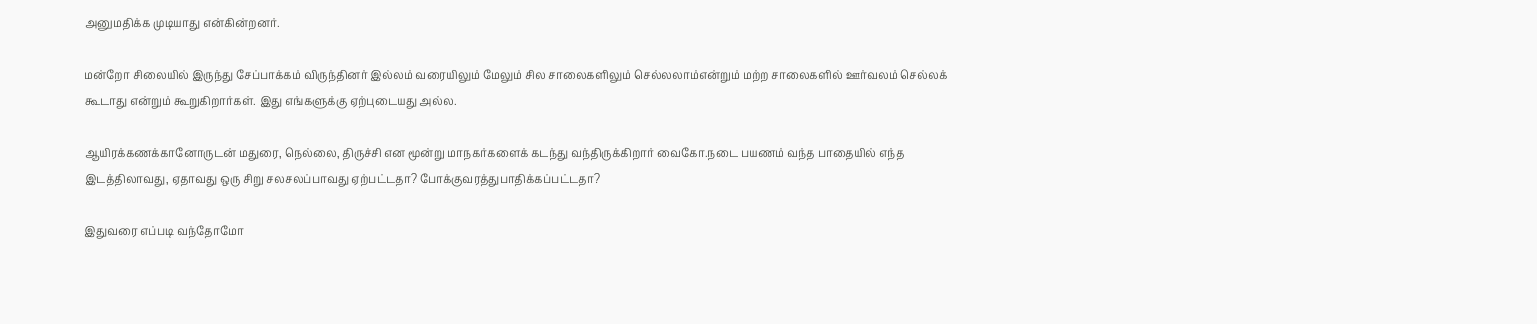அனுமதிக்க முடியாது என்கின்றனர்.

மன்றோ சிலையில் இருந்து சேப்பாக்கம் விருந்தினர் இல்லம் வரையிலும் மேலும் சில சாலைகளிலும் செல்லலாம்என்றும் மற்ற சாலைகளில் ஊர்வலம் செல்லக் கூடாது என்றும் கூறுகிறார்கள். இது எங்களுக்கு ஏற்புடையது அல்ல.

ஆயிரக்கணக்கானோருடன் மதுரை, நெல்லை, திருச்சி என மூன்று மாநகர்களைக் கடந்து வந்திருக்கிறார் வைகோ.நடை பயணம் வந்த பாதையில் எந்த இடத்திலாவது, ஏதாவது ஒரு சிறு சலசலப்பாவது ஏற்பட்டதா? போக்குவரத்துபாதிக்கப்பட்டதா?

இதுவரை எப்படி வந்தோமோ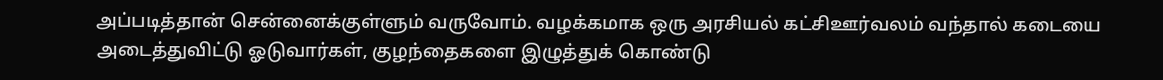அப்படித்தான் சென்னைக்குள்ளும் வருவோம். வழக்கமாக ஒரு அரசியல் கட்சிஊர்வலம் வந்தால் கடையை அடைத்துவிட்டு ஓடுவார்கள், குழந்தைகளை இழுத்துக் கொண்டு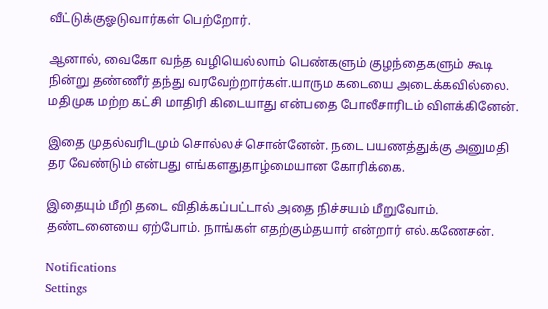வீட்டுக்குஓடுவார்கள் பெற்றோர்.

ஆனால், வைகோ வந்த வழியெல்லாம் பெண்களும் குழந்தைகளும் கூடி நின்று தண்ணீர் தந்து வரவேற்றார்கள்.யாரும கடையை அடைக்கவில்லை. மதிமுக மற்ற கட்சி மாதிரி கிடையாது என்பதை போலீசாரிடம் விளக்கினேன்.

இதை முதல்வரிடமும் சொல்லச் சொன்னேன். நடை பயணத்துக்கு அனுமதி தர வேண்டும் என்பது எங்களதுதாழ்மையான கோரிக்கை.

இதையும் மீறி தடை விதிக்கப்பட்டால் அதை நிச்சயம் மீறுவோம். தண்டனையை ஏற்போம். நாங்கள் எதற்கும்தயார் என்றார் எல்.கணேசன்.

Notifications
Settings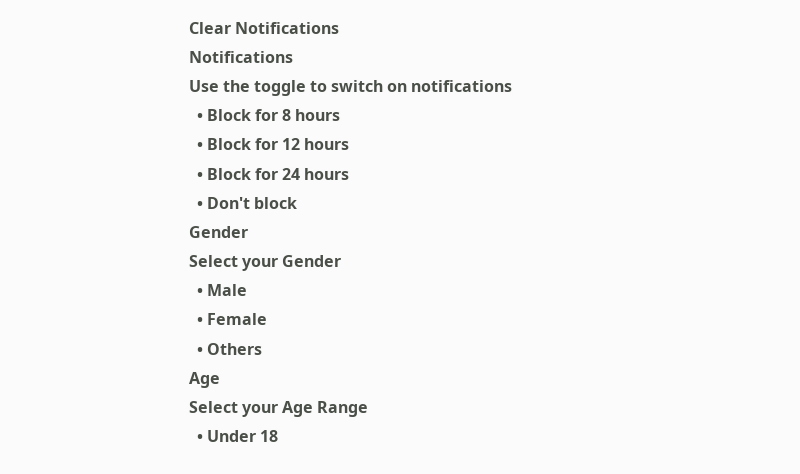Clear Notifications
Notifications
Use the toggle to switch on notifications
  • Block for 8 hours
  • Block for 12 hours
  • Block for 24 hours
  • Don't block
Gender
Select your Gender
  • Male
  • Female
  • Others
Age
Select your Age Range
  • Under 18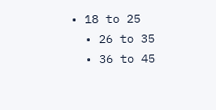• 18 to 25
  • 26 to 35
  • 36 to 45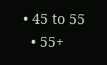• 45 to 55
  • 55+